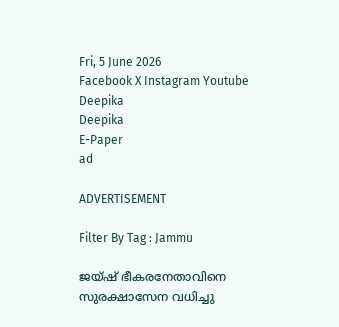Fri, 5 June 2026
Facebook X Instagram Youtube
Deepika
Deepika
E-Paper
ad

ADVERTISEMENT

Filter By Tag : Jammu

ജയ്ഷ് ഭീകരനേതാവിനെ സുരക്ഷാസേന വധിച്ചു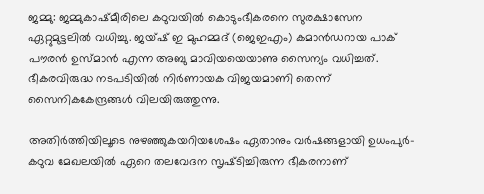ജമ്മു: ജമ്മുകാഷ്മീരിലെ കഠുവയിൽ കൊടുംഭീകരനെ സുരക്ഷാസേന ഏറ്റുമുട്ടലിൽ വധിച്ചു. ജയ്ഷ് ഇ മുഹമ്മദ് (ജെഇഎം) കമാൻഡറായ പാക് പൗരൻ ഉസ്മാൻ എന്ന അബു മാവിയയെയാണു സൈന്യം വധിച്ചത്. ഭീകരവിരുദ്ധ നടപടിയിൽ നിർണായക വിജയമാണി തെന്ന് സൈനികകേന്ദ്രങ്ങൾ വിലയിരുത്തുന്നു.

അതിർത്തിയിലൂടെ നുഴഞ്ഞുകയറിയശേഷം ഏതാനും വർഷങ്ങളായി ഉധംപുർ-കഠുവ മേഖലയിൽ ഏറെ തലവേദന സൃഷ്‌ടിച്ചിരുന്ന ഭീകരനാണ്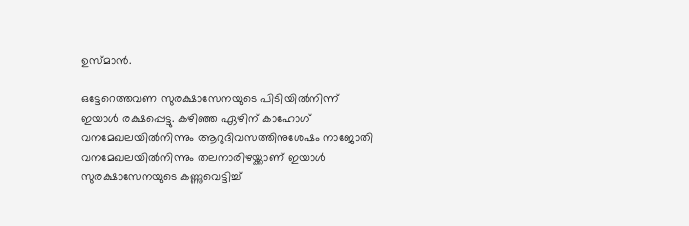ഉസ്മാൻ.

ഒട്ടേറെത്തവണ സുരക്ഷാസേനയുടെ പിടിയിൽനിന്ന് ഇയാൾ രക്ഷപ്പെട്ടു. കഴിഞ്ഞ ഏഴിന് കാഹോഗ് വനമേഖലയിൽനിന്നും ആറുദിവസത്തിനുശേഷം നാജോതി വനമേഖലയിൽനിന്നും തലനാരിഴയ്ക്കാണ് ഇയാൾ സുരക്ഷാസേനയുടെ കണ്ണുവെട്ടിച്ച്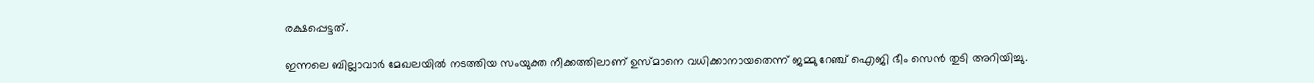രക്ഷപ്പെട്ടത്.

ഇന്നലെ ബില്ലാവാർ മേഖലയിൽ നടത്തിയ സംയുക്ത നീക്കത്തിലാണ് ഉസ്മാനെ വധിക്കാനായതെന്ന് ജമ്മു റേഞ്ച് ഐജി ഭീം സെൻ തുടി അറിയിച്ചു.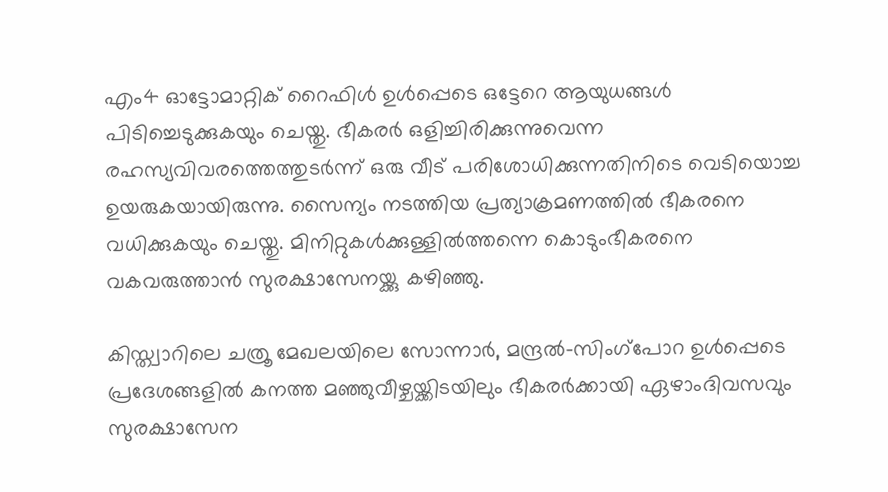എം4 ഓട്ടോമാറ്റിക് റൈഫിൾ ഉൾപ്പെടെ ഒട്ടേറെ ആയുധങ്ങൾ പിടിച്ചെടുക്കുകയും ചെയ്തു. ഭീകരർ ഒളിച്ചിരിക്കുന്നുവെന്ന രഹസ്യവിവരത്തെത്തുടർന്ന് ഒരു വീട് പരിശോധിക്കുന്നതിനിടെ വെടിയൊച്ച ഉയരുകയായിരുന്നു. സൈന്യം നടത്തിയ പ്രത്യാക്രമണത്തിൽ ഭീകരനെ വധിക്കുകയും ചെയ്തു. മിനിറ്റുകൾക്കുള്ളിൽത്തന്നെ കൊടുംഭീകരനെ വകവരുത്താൻ സുരക്ഷാസേനയ്ക്കു കഴിഞ്ഞു.

കിസ്ത്വാറിലെ ചത്രൂ മേഖലയിലെ സോന്നാർ, മന്ദ്രൽ-സിംഗ്പോറ ഉൾപ്പെടെ പ്രദേശങ്ങളിൽ കനത്ത മഞ്ഞുവീഴ്ചയ്ക്കിടയിലും ഭീകരർക്കായി ഏഴാംദിവസവും സുരക്ഷാസേന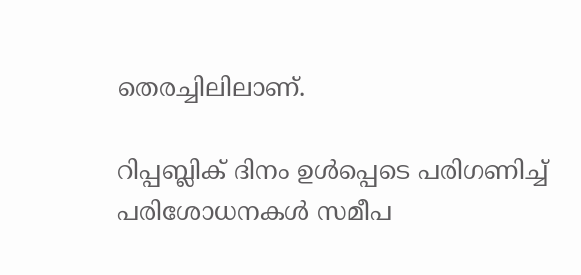തെരച്ചിലിലാണ്.

റിപ്പബ്ലിക് ദിനം ഉൾപ്പെടെ പരിഗണിച്ച് പരിശോധനകൾ സമീപ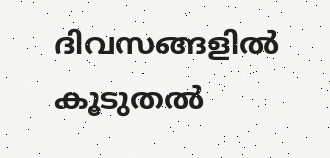ദിവസങ്ങളിൽ കൂടുതൽ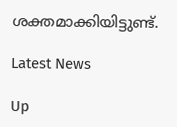ശക്തമാക്കിയിട്ടുണ്ട്.

Latest News

Up